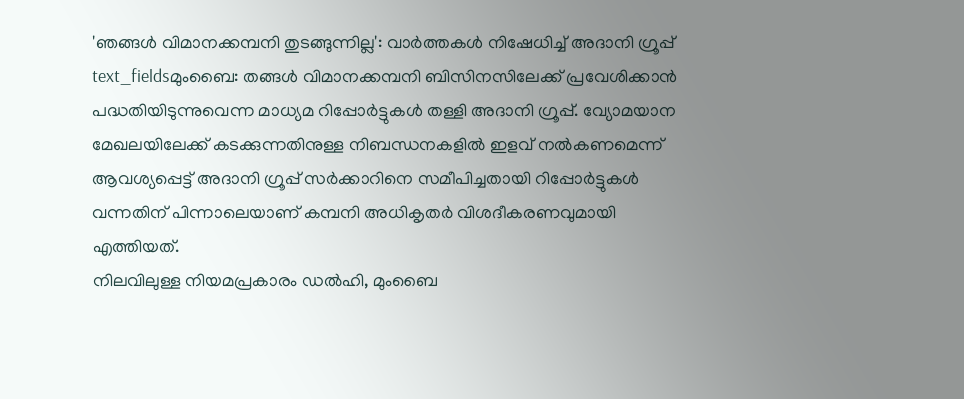'ഞങ്ങൾ വിമാനക്കമ്പനി തുടങ്ങുന്നില്ല': വാർത്തകൾ നിഷേധിച്ച് അദാനി ഗ്രൂപ്പ്
text_fieldsമുംബൈ: തങ്ങൾ വിമാനക്കമ്പനി ബിസിനസിലേക്ക് പ്രവേശിക്കാൻ പദ്ധതിയിടുന്നുവെന്ന മാധ്യമ റിപ്പോർട്ടുകൾ തള്ളി അദാനി ഗ്രൂപ്പ്. വ്യോമയാന മേഖലയിലേക്ക് കടക്കുന്നതിനുള്ള നിബന്ധനകളിൽ ഇളവ് നൽകണമെന്ന് ആവശ്യപ്പെട്ട് അദാനി ഗ്രൂപ്പ് സർക്കാറിനെ സമീപിച്ചതായി റിപ്പോർട്ടുകൾ വന്നതിന് പിന്നാലെയാണ് കമ്പനി അധികൃതർ വിശദീകരണവുമായി എത്തിയത്.
നിലവിലുള്ള നിയമപ്രകാരം ഡൽഹി, മുംബൈ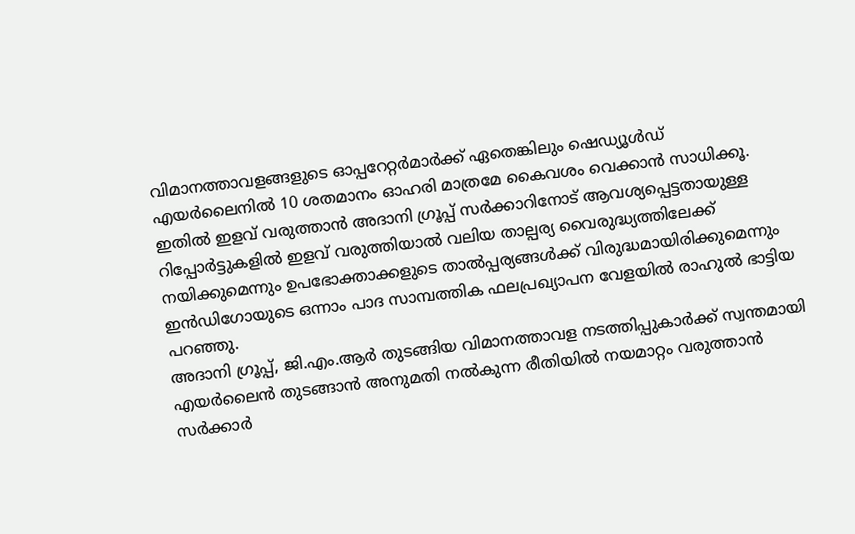വിമാനത്താവളങ്ങളുടെ ഓപ്പറേറ്റർമാർക്ക് ഏതെങ്കിലും ഷെഡ്യൂൾഡ് എയർലൈനിൽ 10 ശതമാനം ഓഹരി മാത്രമേ കൈവശം വെക്കാൻ സാധിക്കൂ. ഇതിൽ ഇളവ് വരുത്താൻ അദാനി ഗ്രൂപ്പ് സർക്കാറിനോട് ആവശ്യപ്പെട്ടതായുള്ള റിപ്പോർട്ടുകളിൽ ഇളവ് വരുത്തിയാൽ വലിയ താല്പര്യ വൈരുദ്ധ്യത്തിലേക്ക് നയിക്കുമെന്നും ഉപഭോക്താക്കളുടെ താൽപ്പര്യങ്ങൾക്ക് വിരുദ്ധമായിരിക്കുമെന്നും ഇൻഡിഗോയുടെ ഒന്നാം പാദ സാമ്പത്തിക ഫലപ്രഖ്യാപന വേളയിൽ രാഹുൽ ഭാട്ടിയ പറഞ്ഞു.
അദാനി ഗ്രൂപ്പ്, ജി.എം.ആർ തുടങ്ങിയ വിമാനത്താവള നടത്തിപ്പുകാർക്ക് സ്വന്തമായി എയർലൈൻ തുടങ്ങാൻ അനുമതി നൽകുന്ന രീതിയിൽ നയമാറ്റം വരുത്താൻ സർക്കാർ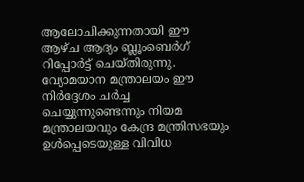ആലോചിക്കുന്നതായി ഈ ആഴ്ച ആദ്യം ബ്ലൂംബെർഗ് റിപ്പോർട്ട് ചെയ്തിരുന്നു. വ്യോമയാന മന്ത്രാലയം ഈ നിർദ്ദേശം ചർച്ച ചെയ്യുന്നുണ്ടെന്നും നിയമ മന്ത്രാലയവും കേന്ദ്ര മന്ത്രിസഭയും ഉൾപ്പെടെയുള്ള വിവിധ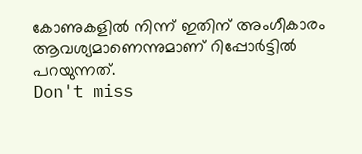കോണുകളിൽ നിന്ന് ഇതിന് അംഗീകാരം ആവശ്യമാണെന്നുമാണ് റിപ്പോർട്ടിൽ പറയുന്നത്.
Don't miss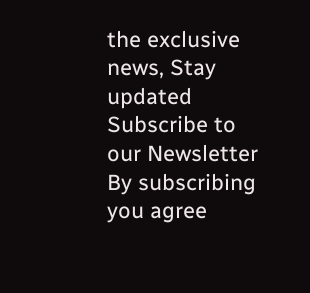the exclusive news, Stay updated
Subscribe to our Newsletter
By subscribing you agree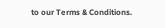to our Terms & Conditions.